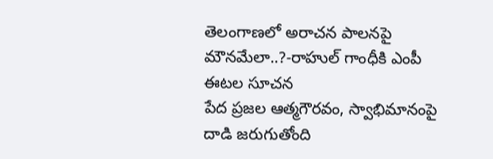తెలంగాణలో అరాచన పాలనపై మౌనమేలా..?-రాహుల్ గాంధీకి ఎంపీ ఈటల సూచన
పేద ప్రజల ఆత్మగౌరవం, స్వాభిమానంపై దాడి జరుగుతోంది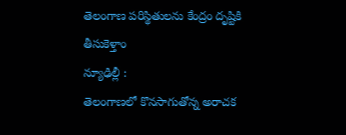తెలంగాణ పరిస్థితులను కేంద్రం దృష్టికి తీసుకెళ్తాం
న్యూఢిల్లీ :
తెలంగాణలో కొనసాగుతోన్న అరాచక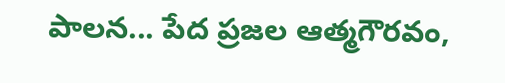పాలన... పేద ప్రజల ఆత్మగౌరవం,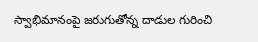స్వాభిమానంపై జరుగుతోన్న దాడుల గురించి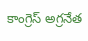కాంగ్రెస్ అగ్రనేత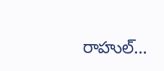రాహుల్…